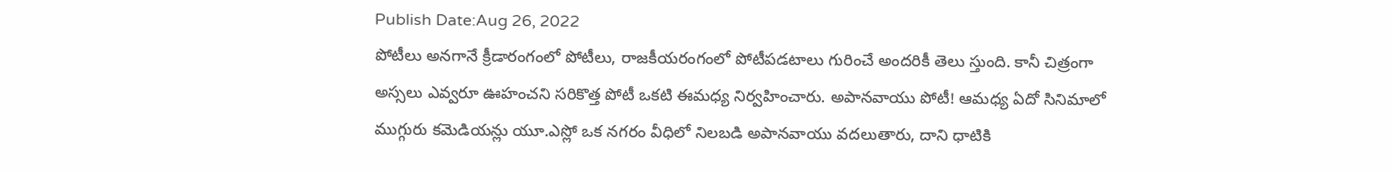Publish Date:Aug 26, 2022
పోటీలు అనగానే క్రీడారంగంలో పోటీలు, రాజకీయరంగంలో పోటీపడటాలు గురించే అందరికీ తెలు స్తుంది. కానీ చిత్రంగా అస్సలు ఎవ్వరూ ఊహంచని సరికొత్త పోటీ ఒకటి ఈమధ్య నిర్వహించారు. అపానవాయు పోటీ! ఆమధ్య ఏదో సినిమాలో ముగ్గురు కమెడియన్లు యూ.ఎస్లో ఒక నగరం వీధిలో నిలబడి అపానవాయు వదలుతారు, దాని ధాటికి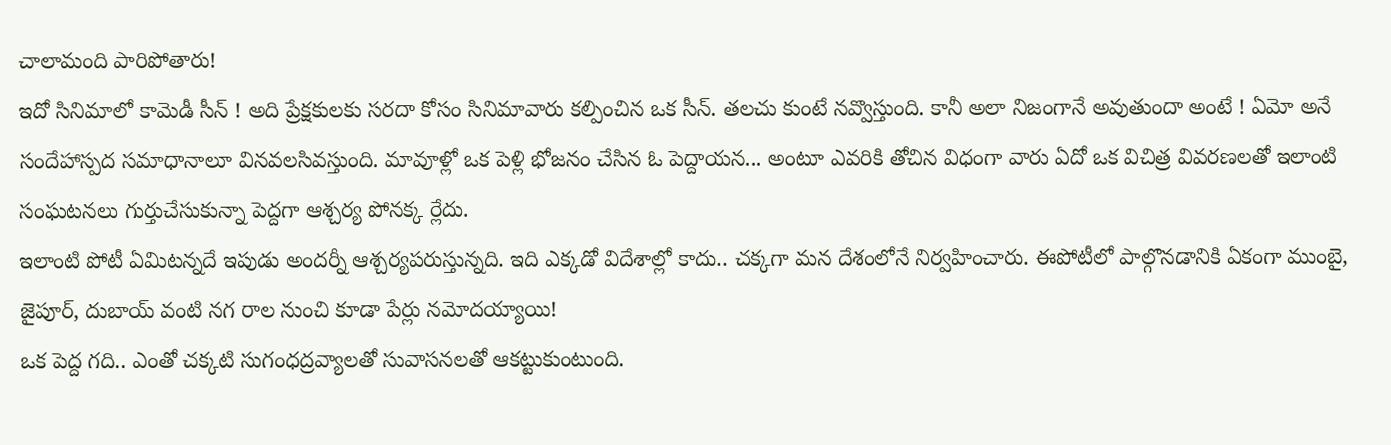చాలామంది పారిపోతారు!
ఇదో సినిమాలో కామెడీ సీన్ ! అది ప్రేక్షకులకు సరదా కోసం సినిమావారు కల్పించిన ఒక సీన్. తలచు కుంటే నవ్వొస్తుంది. కానీ అలా నిజంగానే అవుతుందా అంటే ! ఏమో అనే సందేహాస్పద సమాధానాలూ వినవలసివస్తుంది. మావూళ్లో ఒక పెళ్లి భోజనం చేసిన ఓ పెద్దాయన... అంటూ ఎవరికి తోచిన విధంగా వారు ఏదో ఒక విచిత్ర వివరణలతో ఇలాంటి సంఘటనలు గుర్తుచేసుకున్నా పెద్దగా ఆశ్చర్య పోనక్క ర్లేదు.
ఇలాంటి పోటీ ఏమిటన్నదే ఇపుడు అందర్నీ ఆశ్చర్యపరుస్తున్నది. ఇది ఎక్కడో విదేశాల్లో కాదు.. చక్కగా మన దేశంలోనే నిర్వహించారు. ఈపోటీలో పాల్గొనడానికి ఏకంగా ముంబై, జైపూర్, దుబాయ్ వంటి నగ రాల నుంచి కూడా పేర్లు నమోదయ్యాయి!
ఒక పెద్ద గది.. ఎంతో చక్కటి సుగంధద్రవ్యాలతో సువాసనలతో ఆకట్టుకుంటుంది.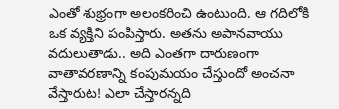ఎంతో శుభ్రంగా అలంకరించి ఉంటుంది. ఆ గదిలోకి ఒక వ్యక్తిని పంపిస్తారు. అతను అపానవాయు వదులుతాడు.. అది ఎంతగా దారుణంగా వాతావరణాన్ని కంపుమయం చేస్తుందో అంచనా వేస్తారుట! ఎలా చేస్తారన్నది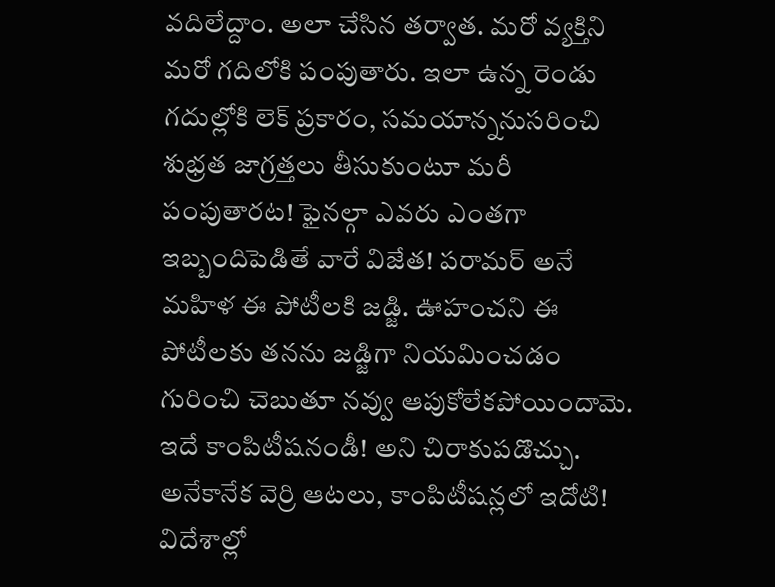వదిలేద్దాం. అలా చేసిన తర్వాత. మరో వ్యక్తిని మరో గదిలోకి పంపుతారు. ఇలా ఉన్న రెండు గదుల్లోకి లెక్ ప్రకారం, సమయాన్ననుసరించి శుభ్రత జాగ్రత్తలు తీసుకుంటూ మరీ పంపుతారట! ఫైనల్గా ఎవరు ఎంతగా ఇబ్బందిపెడితే వారే విజేత! పరామర్ అనే మహిళ ఈ పోటీలకి జడ్జి. ఊహంచని ఈ పోటీలకు తనను జడ్జిగా నియమించడం గురించి చెబుతూ నవ్వు ఆపుకోలేకపోయిందామె.
ఇదే కాంపిటీషనండీ! అని చిరాకుపడొచ్చు. అనేకానేక వెర్రి ఆటలు, కాంపిటీషన్లలో ఇదోటి! విదేశాల్లో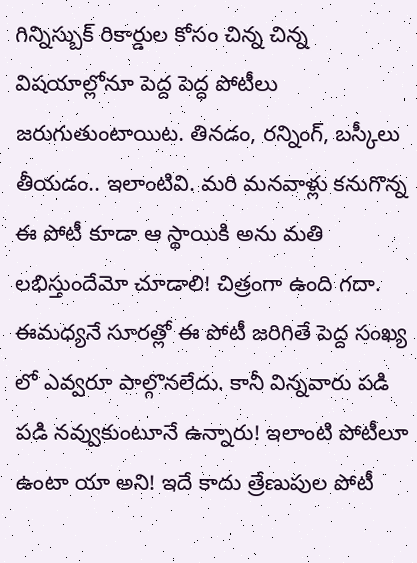గిన్నిస్బుక్ రికార్డుల కోసం చిన్న చిన్న విషయాల్లోనూ పెద్ద పెద్ధ పోటీలు జరుగుతుంటాయిట. తినడం, రన్నింగ్, బస్కీలు తీయడం.. ఇలాంటివి. మరి మనవాళ్లు కనుగొన్న ఈ పోటీ కూడా ఆ స్థాయికి అను మతి లభిస్తుందేమో చూడాలి! చిత్రంగా ఉంది గదా. ఈమధ్యనే సూరత్లో ఈ పోటీ జరిగితే పెద్ద సంఖ్య లో ఎవ్వరూ పాల్గొనలేదు. కానీ విన్నవారు పడి పడి నవ్వుకుంటూనే ఉన్నారు! ఇలాంటి పోటీలూ ఉంటా యా అని! ఇదే కాదు త్రేణుపుల పోటీ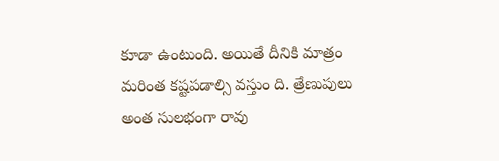కూడా ఉంటుంది. అయితే దీనికి మాత్రం మరింత కష్టపడాల్సి వస్తుం ది. త్రేణుపులు అంత సులభంగా రావు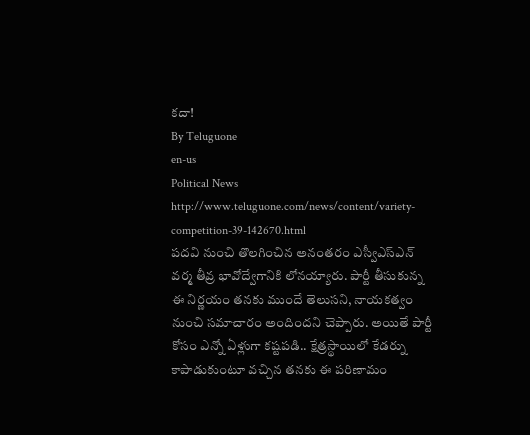కదా!
By Teluguone
en-us
Political News
http://www.teluguone.com/news/content/variety-competition-39-142670.html
పదవి నుంచి తొలగించిన అనంతరం ఎస్వీఎస్ఎన్ వర్మ తీవ్ర భావోద్వేగానికి లోనయ్యారు. పార్టీ తీసుకున్న ఈ నిర్ణయం తనకు ముందే తెలుసని, నాయకత్వం నుంచి సమాచారం అందిందని చెప్పారు. అయితే పార్టీ కోసం ఎన్నో ఏళ్లుగా కష్టపడి.. క్షేత్రస్థాయిలో కేడర్ను కాపాడుకుంటూ వచ్చిన తనకు ఈ పరిణామం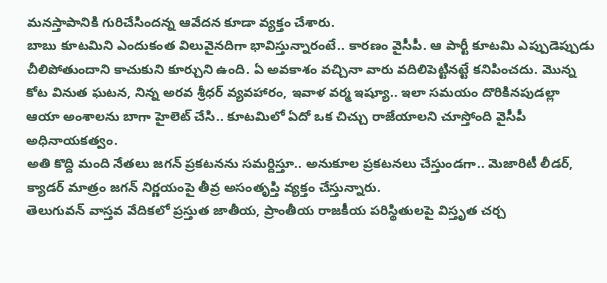మనస్తాపానికి గురిచేసిందన్న ఆవేదన కూడా వ్యక్తం చేశారు.
బాబు కూటమిని ఎందుకంత విలువైనదిగా భావిస్తున్నారంటే.. కారణం వైసీపీ. ఆ పార్టీ కూటమి ఎప్పుడెప్పుడు చీలిపోతుందాని కాచుకుని కూర్చుని ఉంది. ఏ అవకాశం వచ్చినా వారు వదిలిపెట్టినట్టే కనిపించదు. మొన్న కోట వినుత ఘటన, నిన్న అరవ శ్రీధర్ వ్యవహారం, ఇవాళ వర్మ ఇష్యూ.. ఇలా సమయం దొరికినపుడల్లా ఆయా అంశాలను బాగా హైలెట్ చేసి.. కూటమిలో ఏదో ఒక చిచ్చు రాజేయాలని చూస్తోంది వైసీపీ అధినాయకత్వం.
అతి కొద్ది మంది నేతలు జగన్ ప్రకటనను సమర్దిస్తూ.. అనుకూల ప్రకటనలు చేస్తుండగా.. మెజారిటీ లీడర్, క్యాడర్ మాత్రం జగన్ నిర్ణయంపై తీవ్ర అసంతృప్తి వ్యక్తం చేస్తున్నారు.
తెలుగువన్ వాస్తవ వేదికలో ప్రస్తుత జాతీయ, ప్రాంతీయ రాజకీయ పరిస్థితులపై విస్తృత చర్చ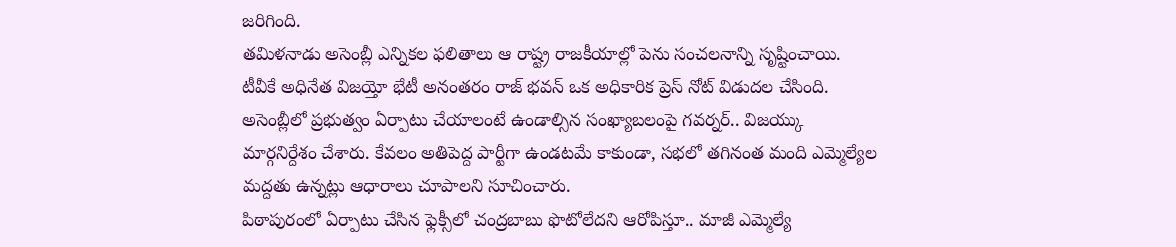జరిగింది.
తమిళనాడు అసెంబ్లీ ఎన్నికల ఫలితాలు ఆ రాష్ట్ర రాజకీయాల్లో పెను సంచలనాన్ని సృష్టించాయి.
టీవీకే అధినేత విజయ్తో భేటీ అనంతరం రాజ్ భవన్ ఒక అధికారిక ప్రెస్ నోట్ విడుదల చేసింది. అసెంబ్లీలో ప్రభుత్వం ఏర్పాటు చేయాలంటే ఉండాల్సిన సంఖ్యాబలంపై గవర్నర్.. విజయ్కు మార్గనిర్దేశం చేశారు. కేవలం అతిపెద్ద పార్టీగా ఉండటమే కాకుండా, సభలో తగినంత మంది ఎమ్మెల్యేల మద్దతు ఉన్నట్లు ఆధారాలు చూపాలని సూచించారు.
పిఠాపురంలో ఏర్పాటు చేసిన ఫ్లెక్సీలో చంద్రబాబు ఫొటోలేదని ఆరోపిస్తూ.. మాజీ ఎమ్మెల్యే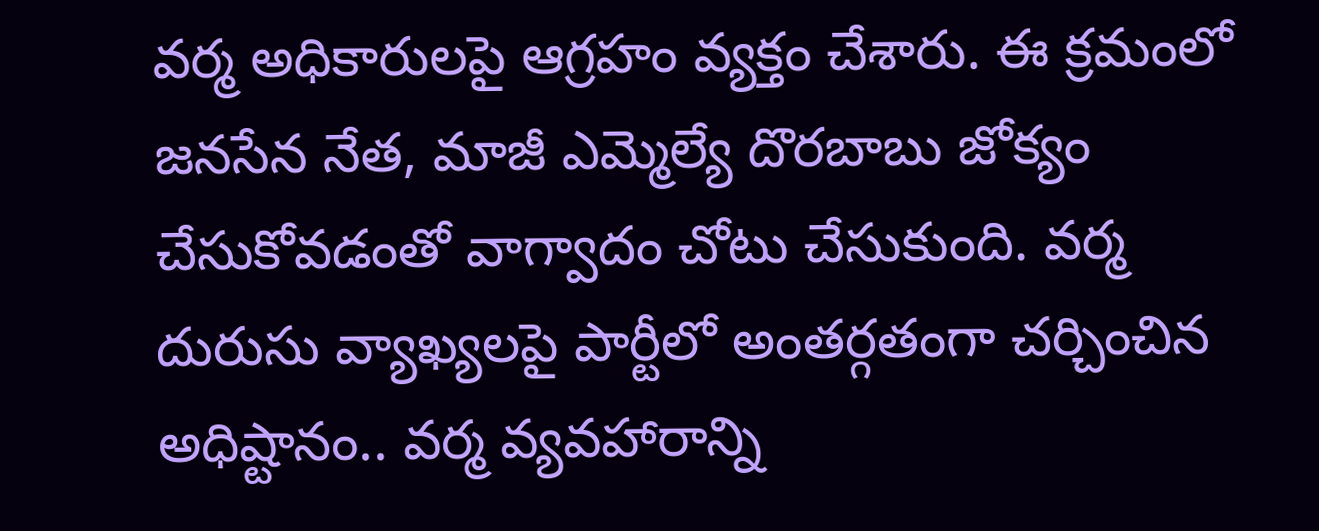వర్మ అధికారులపై ఆగ్రహం వ్యక్తం చేశారు. ఈ క్రమంలో జనసేన నేత, మాజీ ఎమ్మెల్యే దొరబాబు జోక్యం చేసుకోవడంతో వాగ్వాదం చోటు చేసుకుంది. వర్మ దురుసు వ్యాఖ్యలపై పార్టీలో అంతర్గతంగా చర్చించిన అధిష్టానం.. వర్మ వ్యవహారాన్ని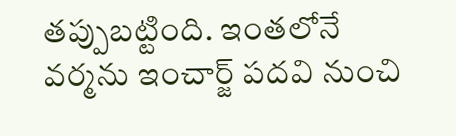తప్పుబట్టింది. ఇంతలోనే వర్మను ఇంచార్జ్ పదవి నుంచి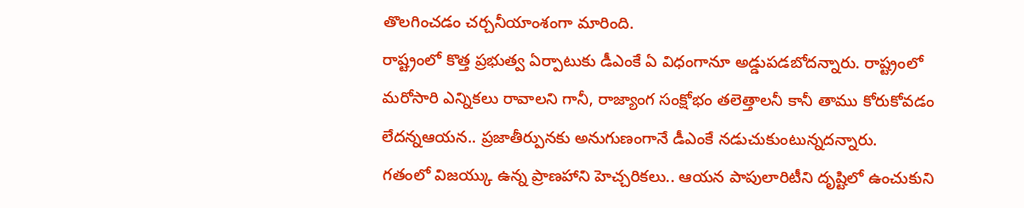తొలగించడం చర్చనీయాంశంగా మారింది.
రాష్ట్రంలో కొత్త ప్రభుత్వ ఏర్పాటుకు డీఎంకే ఏ విధంగానూ అడ్డుపడబోదన్నారు. రాష్ట్రంలో మరోసారి ఎన్నికలు రావాలని గానీ, రాజ్యాంగ సంక్షోభం తలెత్తాలనీ కానీ తాము కోరుకోవడం లేదన్నఆయన.. ప్రజాతీర్పునకు అనుగుణంగానే డీఎంకే నడుచుకుంటున్నదన్నారు.
గతంలో విజయ్కు ఉన్న ప్రాణహాని హెచ్చరికలు.. ఆయన పాపులారిటీని దృష్టిలో ఉంచుకుని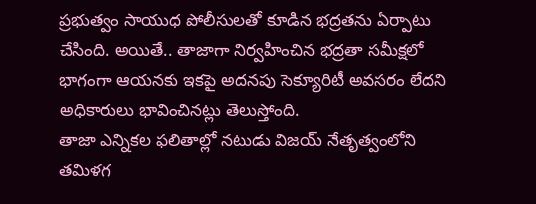ప్రభుత్వం సాయుధ పోలీసులతో కూడిన భద్రతను ఏర్పాటు చేసింది. అయితే.. తాజాగా నిర్వహించిన భద్రతా సమీక్షలో భాగంగా ఆయనకు ఇకపై అదనపు సెక్యూరిటీ అవసరం లేదని అధికారులు భావించినట్లు తెలుస్తోంది.
తాజా ఎన్నికల ఫలితాల్లో నటుడు విజయ్ నేతృత్వంలోని తమిళగ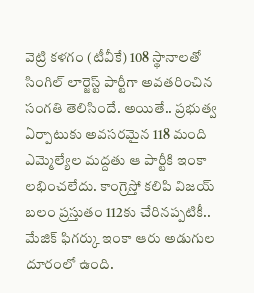వెట్రి కళగం (టీవీకే) 108 స్థానాలతో సింగిల్ లార్జెస్ట్ పార్టీగా అవతరించిన సంగతి తెలిసిందే. అయితే.. ప్రభుత్వ ఏర్పాటుకు అవసరమైన 118 మంది ఎమ్మెల్యేల మద్దతు ఆ పార్టీకి ఇంకా లభించలేదు. కాంగ్రెస్తో కలిపి విజయ్ బలం ప్రస్తుతం 112కు చేరినప్పటికీ.. మేజిక్ ఫిగర్కు ఇంకా ఆరు అడుగుల దూరంలో ఉంది.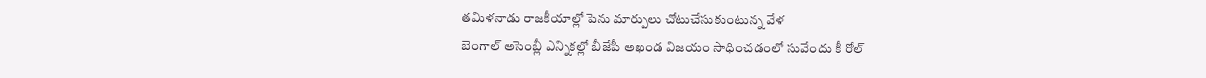తమిళనాడు రాజకీయాల్లో పెను మార్పులు చోటుచేసుకుంటున్న వేళ
బెంగాల్ అసెంబ్లీ ఎన్నికల్లో బీజేపీ అఖండ విజయం సాధించడంలో సువేందు కీ రోల్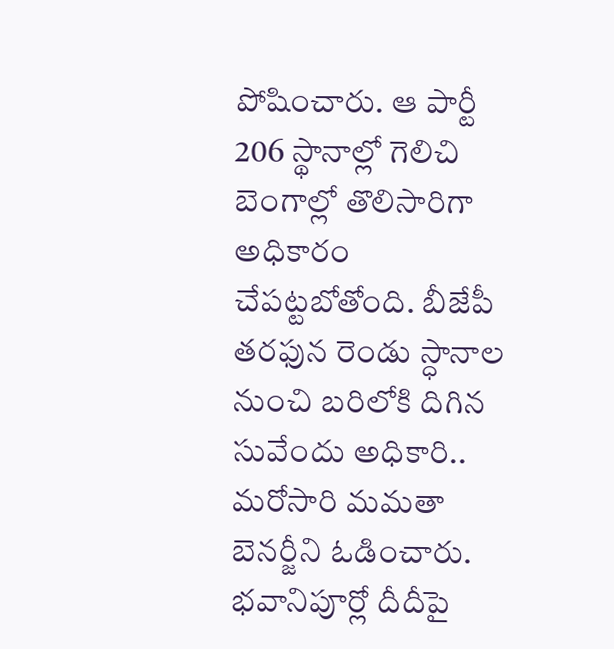పోషించారు. ఆ పార్టీ 206 స్థానాల్లో గెలిచి బెంగాల్లో తొలిసారిగా అధికారం చేపట్టబోతోంది. బీజేపీ తరఫున రెండు స్ధానాల నుంచి బరిలోకి దిగిన సువేందు అధికారి.. మరోసారి మమతా బెనర్జీని ఓడించారు. భవానిపూర్లో దీదీపై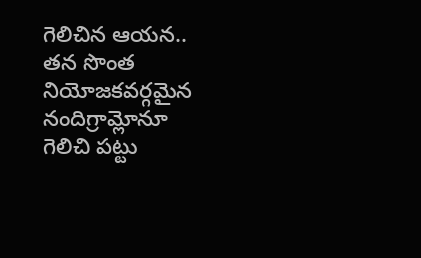గెలిచిన ఆయన.. తన సొంత నియోజకవర్గమైన నందిగ్రామ్లోనూ గెలిచి పట్టు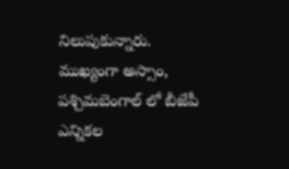నిలుపుకున్నారు.
ముఖ్యంగా అస్సాం, పశ్చిమబెంగాల్ లో బీజేపీ ఎన్నికల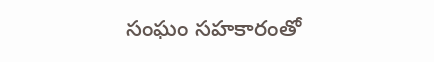సంఘం సహకారంతో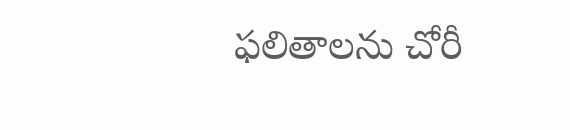ఫలితాలను చోరీ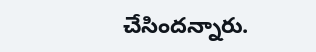చేసిందన్నారు.